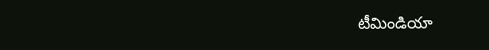టీమిండియా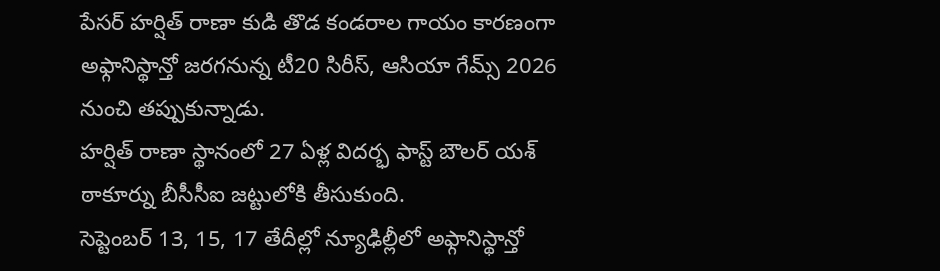పేసర్ హర్షిత్ రాణా కుడి తొడ కండరాల గాయం కారణంగా అఫ్గానిస్థాన్తో జరగనున్న టీ20 సిరీస్, ఆసియా గేమ్స్ 2026 నుంచి తప్పుకున్నాడు.
హర్షిత్ రాణా స్థానంలో 27 ఏళ్ల విదర్భ ఫాస్ట్ బౌలర్ యశ్ ఠాకూర్ను బీసీసీఐ జట్టులోకి తీసుకుంది.
సెప్టెంబర్ 13, 15, 17 తేదీల్లో న్యూఢిల్లీలో అఫ్గానిస్థాన్తో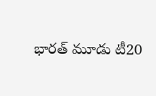భారత్ మూడు టీ20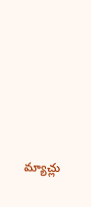మ్యాచ్లు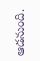ఆడనుంది.